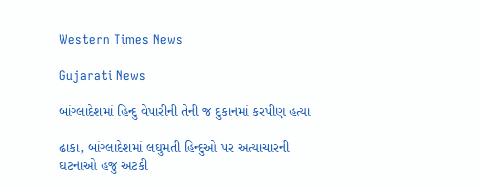Western Times News

Gujarati News

બાંગ્લાદેશમાં હિન્દુ વેપારીની તેની જ દુકાનમાં કરપીણ હત્યા

ઢાકા, બાંગ્લાદેશમાં લઘુમતી હિન્દુઓ પર અત્યાચારની ઘટનાઓ હજુ અટકી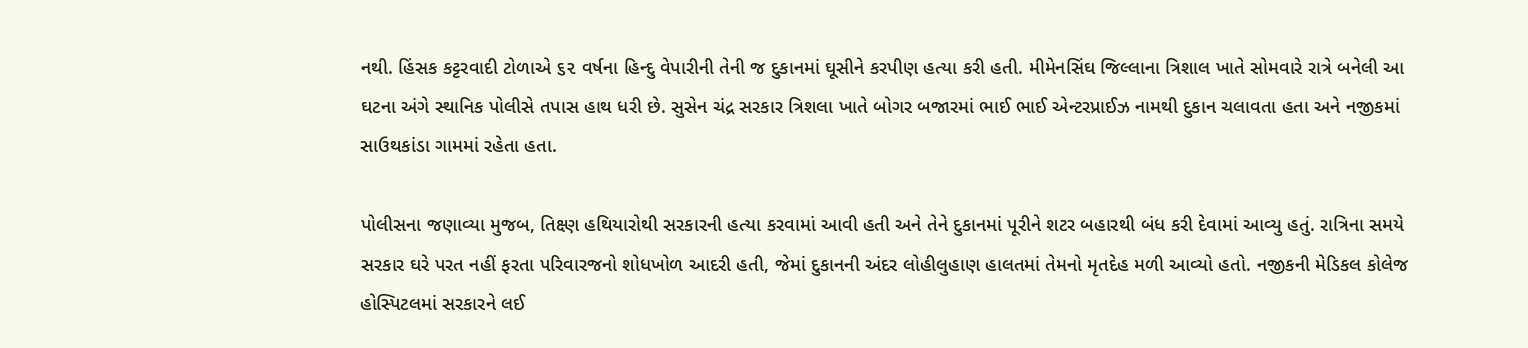નથી. હિંસક કટ્ટરવાદી ટોળાએ ૬૨ વર્ષના હિન્દુ વેપારીની તેની જ દુકાનમાં ઘૂસીને કરપીણ હત્યા કરી હતી. મીમેનસિંઘ જિલ્લાના ત્રિશાલ ખાતે સોમવારે રાત્રે બનેલી આ ઘટના અંગે સ્થાનિક પોલીસે તપાસ હાથ ધરી છે. સુસેન ચંદ્ર સરકાર ત્રિશલા ખાતે બોગર બજારમાં ભાઈ ભાઈ એન્ટરપ્રાઈઝ નામથી દુકાન ચલાવતા હતા અને નજીકમાં સાઉથકાંડા ગામમાં રહેતા હતા.

પોલીસના જણાવ્યા મુજબ, તિક્ષ્ણ હથિયારોથી સરકારની હત્યા કરવામાં આવી હતી અને તેને દુકાનમાં પૂરીને શટર બહારથી બંધ કરી દેવામાં આવ્યુ હતું. રાત્રિના સમયે સરકાર ઘરે પરત નહીં ફરતા પરિવારજનો શોધખોળ આદરી હતી, જેમાં દુકાનની અંદર લોહીલુહાણ હાલતમાં તેમનો મૃતદેહ મળી આવ્યો હતો. નજીકની મેડિકલ કોલેજ હોસ્પિટલમાં સરકારને લઈ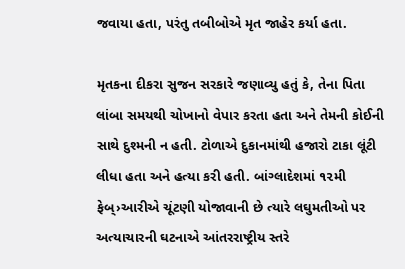જવાયા હતા, પરંતુ તબીબોએ મૃત જાહેર કર્યા હતા.

મૃતકના દીકરા સુજન સરકારે જણાવ્યુ હતું કે, તેના પિતા લાંબા સમયથી ચોખાનો વેપાર કરતા હતા અને તેમની કોઈની સાથે દુશ્મની ન હતી. ટોળાએ દુકાનમાંથી હજારો ટાકા લૂંટી લીધા હતા અને હત્યા કરી હતી. બાંગ્લાદેશમાં ૧૨મી ફેબ્›આરીએ ચૂંટણી યોજાવાની છે ત્યારે લઘુમતીઓ પર અત્યાચારની ઘટનાએ આંતરરાષ્ટ્રીય સ્તરે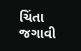ચિંતા જગાવી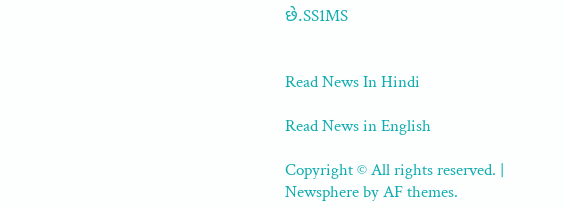છે.SS1MS


Read News In Hindi

Read News in English

Copyright © All rights reserved. | Newsphere by AF themes.